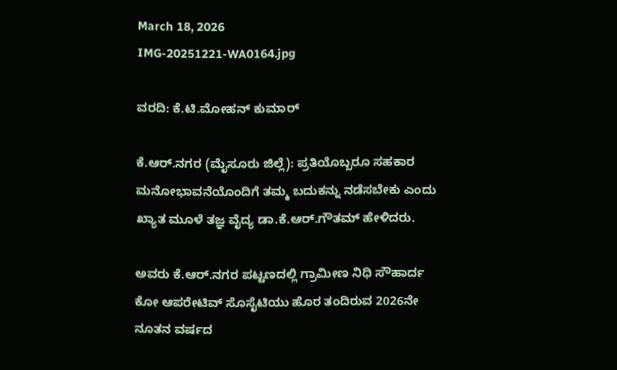March 18, 2026
IMG-20251221-WA0164.jpg

ವರದಿ: ಕೆ.ಟಿ.ಮೋಹನ್ ಕುಮಾರ್

ಕೆ.ಆರ್.ನಗರ (ಮೈಸೂರು ಜಿಲ್ಲೆ): ಪ್ರತಿಯೊಬ್ಬರೂ ಸಹಕಾರ ಮನೋಭಾವನೆಯೊಂದಿಗೆ ತಮ್ಮ ಬದುಕನ್ನು ನಡೆಸಬೇಕು ಎಂದು ಖ್ಯಾತ ಮೂಳೆ ತಜ್ಞ ವೈದ್ಯ ಡಾ.ಕೆ.ಆರ್.ಗೌತಮ್ ಹೇಳಿದರು.

ಅವರು ಕೆ.ಆರ್.ನಗರ ಪಟ್ಟಣದಲ್ಲಿ ಗ್ರಾಮೀಣ ನಿಧಿ ಸೌಹಾರ್ದ ಕೋ ಆಪರೇಟಿವ್ ಸೊಸೈಟಿಯು ಹೊರ ತಂದಿರುವ 2026ನೇ ನೂತನ ವರ್ಷದ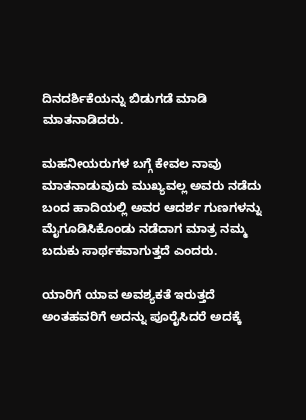ದಿನದರ್ಶಿಕೆಯನ್ನು ಬಿಡುಗಡೆ ಮಾಡಿ ಮಾತನಾಡಿದರು.

ಮಹನೀಯರುಗಳ ಬಗ್ಗೆ ಕೇವಲ ನಾವು ಮಾತನಾಡುವುದು ಮುಖ್ಯವಲ್ಲ ಅವರು ನಡೆದು ಬಂದ ಹಾದಿಯಲ್ಲಿ ಅವರ ಆದರ್ಶ ಗುಣಗಳನ್ನು ಮೈಗೂಡಿಸಿಕೊಂಡು ನಡೆದಾಗ ಮಾತ್ರ ನಮ್ಮ ಬದುಕು ಸಾರ್ಥಕವಾಗುತ್ತದೆ ಎಂದರು.

ಯಾರಿಗೆ ಯಾವ ಅವಶ್ಯಕತೆ ಇರುತ್ತದೆ ಅಂತಹವರಿಗೆ ಅದನ್ನು ಪೂರೈಸಿದರೆ ಅದಕ್ಕೆ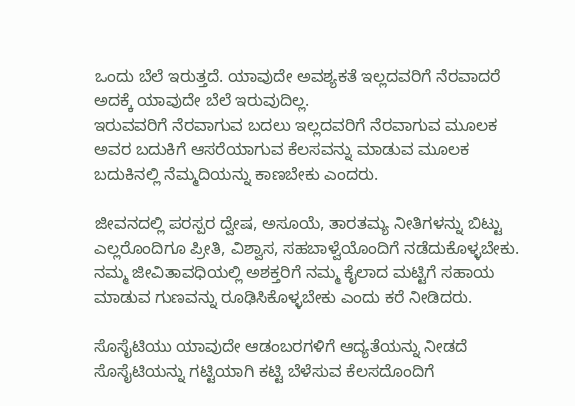ಒಂದು ಬೆಲೆ ಇರುತ್ತದೆ. ಯಾವುದೇ ಅವಶ್ಯಕತೆ ಇಲ್ಲದವರಿಗೆ ನೆರವಾದರೆ ಅದಕ್ಕೆ ಯಾವುದೇ ಬೆಲೆ ಇರುವುದಿಲ್ಲ.
ಇರುವವರಿಗೆ ನೆರವಾಗುವ ಬದಲು ಇಲ್ಲದವರಿಗೆ ನೆರವಾಗುವ ಮೂಲಕ ಅವರ ಬದುಕಿಗೆ ಆಸರೆಯಾಗುವ ಕೆಲಸವನ್ನು ಮಾಡುವ ಮೂಲಕ ಬದುಕಿನಲ್ಲಿ ನೆಮ್ಮದಿಯನ್ನು ಕಾಣಬೇಕು ಎಂದರು.

ಜೀವನದಲ್ಲಿ ಪರಸ್ಪರ ದ್ವೇಷ, ಅಸೂಯೆ, ತಾರತಮ್ಯ ನೀತಿಗಳನ್ನು ಬಿಟ್ಟು ಎಲ್ಲರೊಂದಿಗೂ ಪ್ರೀತಿ, ವಿಶ್ವಾಸ, ಸಹಬಾಳ್ವೆಯೊಂದಿಗೆ ನಡೆದುಕೊಳ್ಳಬೇಕು. ನಮ್ಮ ಜೀವಿತಾವಧಿಯಲ್ಲಿ ಅಶಕ್ತರಿಗೆ ನಮ್ಮ ಕೈಲಾದ ಮಟ್ಟಿಗೆ ಸಹಾಯ ಮಾಡುವ ಗುಣವನ್ನು ರೂಢಿಸಿಕೊಳ್ಳಬೇಕು ಎಂದು ಕರೆ ನೀಡಿದರು.

ಸೊಸೈಟಿಯು ಯಾವುದೇ ಆಡಂಬರಗಳಿಗೆ ಆದ್ಯತೆಯನ್ನು ನೀಡದೆ ಸೊಸೈಟಿಯನ್ನು ಗಟ್ಟಿಯಾಗಿ ಕಟ್ಟಿ ಬೆಳೆಸುವ ಕೆಲಸದೊಂದಿಗೆ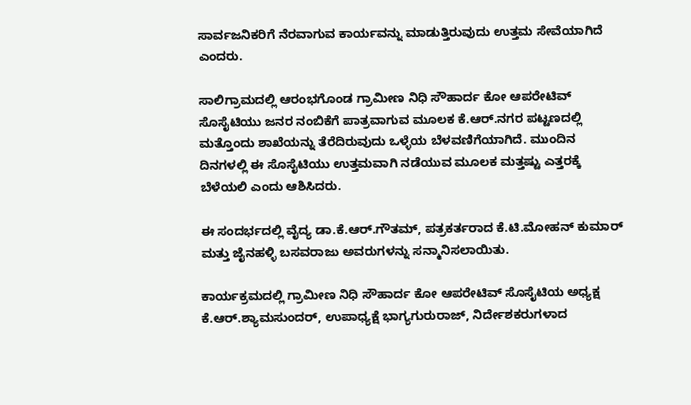ಸಾರ್ವಜನಿಕರಿಗೆ ನೆರವಾಗುವ ಕಾರ್ಯವನ್ನು ಮಾಡುತ್ತಿರುವುದು ಉತ್ತಮ ಸೇವೆಯಾಗಿದೆ ಎಂದರು.

ಸಾಲಿಗ್ರಾಮದಲ್ಲಿ ಆರಂಭಗೊಂಡ ಗ್ರಾಮೀಣ ನಿಧಿ ಸೌಹಾರ್ದ ಕೋ ಆಪರೇಟಿವ್ ಸೊಸೈಟಿಯು ಜನರ ನಂಬಿಕೆಗೆ ಪಾತ್ರವಾಗುವ ಮೂಲಕ ಕೆ.ಆರ್.ನಗರ ಪಟ್ಟಣದಲ್ಲಿ ಮತ್ತೊಂದು ಶಾಖೆಯನ್ನು ತೆರೆದಿರುವುದು ಒಳ್ಳೆಯ ಬೆಳವಣಿಗೆಯಾಗಿದೆ. ಮುಂದಿನ ದಿನಗಳಲ್ಲಿ ಈ ಸೊಸೈಟಿಯು ಉತ್ತಮವಾಗಿ ನಡೆಯುವ ಮೂಲಕ ಮತ್ತಷ್ಟು ಎತ್ತರಕ್ಕೆ ಬೆಳೆಯಲಿ ಎಂದು ಆಶಿಸಿದರು.

ಈ ಸಂದರ್ಭದಲ್ಲಿ ವೈದ್ಯ ಡಾ.ಕೆ.ಆರ್.ಗೌತಮ್, ಪತ್ರಕರ್ತರಾದ ಕೆ.ಟಿ.ಮೋಹನ್ ಕುಮಾರ್ ಮತ್ತು ಜೈನಹಳ್ಳಿ ಬಸವರಾಜು ಅವರುಗಳನ್ನು ಸನ್ಮಾನಿಸಲಾಯಿತು.

ಕಾರ್ಯಕ್ರಮದಲ್ಲಿ ಗ್ರಾಮೀಣ ನಿಧಿ ಸೌಹಾರ್ದ ಕೋ ಆಪರೇಟಿವ್ ಸೊಸೈಟಿಯ ಅಧ್ಯಕ್ಷ
ಕೆ.ಆರ್.ಶ್ಯಾಮಸುಂದರ್, ಉಪಾಧ್ಯಕ್ಷೆ ಭಾಗ್ಯಗುರುರಾಜ್, ನಿರ್ದೇಶಕರುಗಳಾದ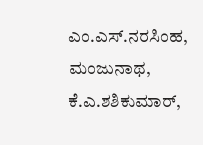ಎಂ.ಎಸ್.ನರಸಿಂಹ, ಮಂಜುನಾಥ,
ಕೆ.ಎ.ಶಶಿಕುಮಾರ್,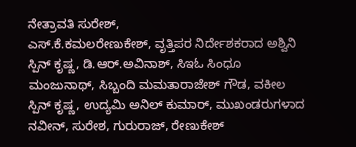ನೇತ್ರಾವತಿ ಸುರೇಶ್,
ಎಸ್.ಕೆ.ಕಮಲರೇಣುಕೇಶ್, ವೃತ್ತಿಪರ ನಿರ್ದೇಶಕರಾದ ಅಶ್ವಿನಿ ಸ್ಪಿನ್ ಕೃಷ್ಣ, ಡಿ.ಆರ್.ಅವಿನಾಶ್, ಸಿಇಓ ಸಿಂಧೂ ಮಂಜುನಾಥ್, ಸಿಬ್ಬಂದಿ ಮಮತಾರಾಜೇಶ್ ಗೌಡ, ವಕೀಲ ಸ್ಪಿನ್ ಕೃಷ್ಣ, ಉದ್ಯಮಿ ಅನಿಲ್ ಕುಮಾರ್, ಮುಖಂಡರುಗಳಾದ ನವೀನ್, ಸುರೇಶ, ಗುರುರಾಜ್, ರೇಣುಕೇಶ್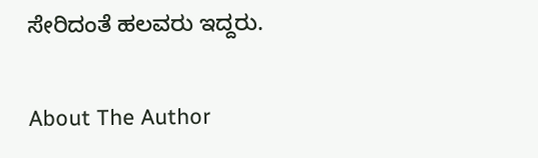ಸೇರಿದಂತೆ ಹಲವರು ಇದ್ದರು.

About The Author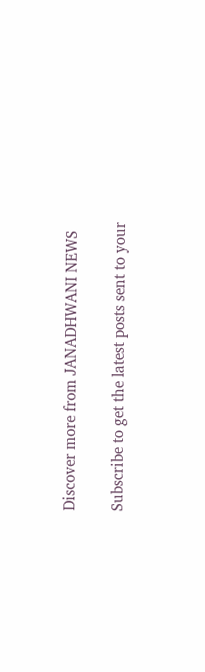Discover more from JANADHWANI NEWS

Subscribe to get the latest posts sent to your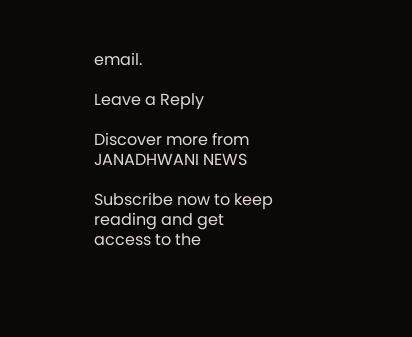email.

Leave a Reply

Discover more from JANADHWANI NEWS

Subscribe now to keep reading and get access to the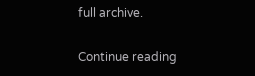full archive.

Continue reading